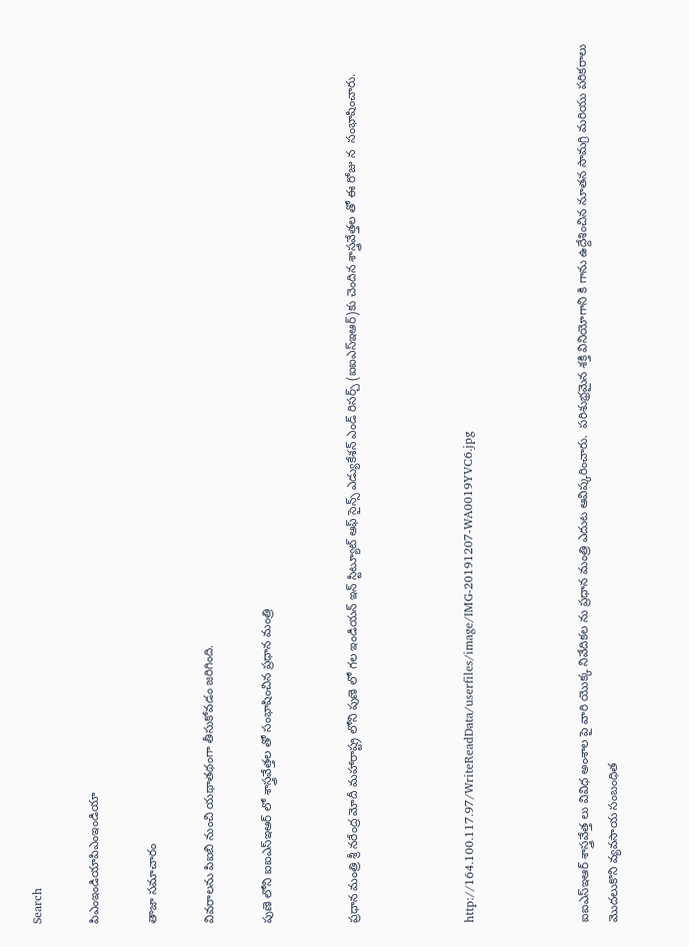Search

పిఎంఇండియాపిఎంఇండియా

తాజా స‌మాచారం

వివరాలను పిఐబి నుంచి యథాతథంగా తీసుకోవడం జరిగింది.

పుణె లోని ఐఐఎస్ఇఆర్ లో శాస్త్రవేత్త‌ల తో సంభాషించిన ప్ర‌ధాన మంత్రి


ప్రధాన మంత్రి శ్రీ నరేంద్ర మోదీ మ‌హారాష్ట్ర లోని పుణె లో గ‌ల ఇండియన్ ఇన్‌ స్టిట్యూట్ ఆఫ్ సైన్స్ ఎడ్యుకేశన్ ఎండ్ రిస‌ర్చ్‌ (ఐఐఎస్ఇఆర్)కు చెందిన శాస్త్రవేత్త‌ల‌ తో ఈ రోజు న  సంభాషించారు.



http://164.100.117.97/WriteReadData/userfiles/image/IMG-20191207-WA0019YVC6.jpg



ఐఐఎస్ఇఆర్ శాస్త్రవేత్త‌ లు వివిధ అంశాల‌ పై వారి యొక్క నివేదిక‌ల ను ప్ర‌ధాన మంత్రి ఎదుట ఆవిష్కరించారు.  ప‌రిశుభ్ర‌మైన శ‌క్తి వినియోగాని కి గాను ఉద్దేశించిన నూత‌న సామగ్రి మ‌రియు ప‌రిక‌రాలు మొద‌లుకొని వ్య‌వ‌సాయ సంబంధిత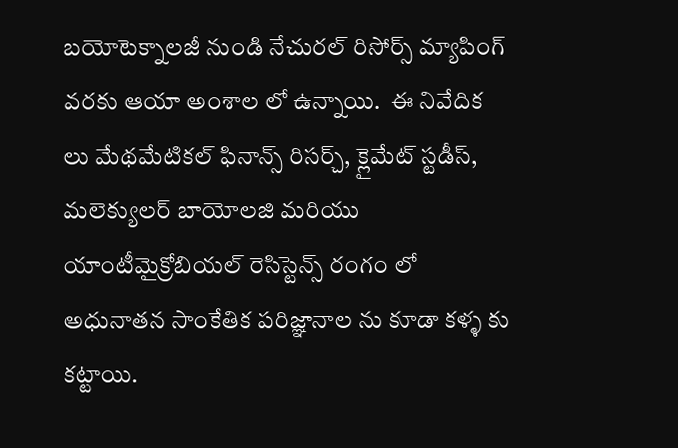బ‌యోటెక్నాల‌జీ నుండి నేచుర‌ల్ రిసోర్స్ మ్యాపింగ్ వ‌ర‌కు ఆయా అంశాల లో ఉన్నాయి.  ఈ నివేదిక‌ లు మేథ‌మేటిక‌ల్ ఫినాన్స్ రిస‌ర్చ్, క్లైమేట్ స్ట‌డీస్, మలెక్యుల‌ర్ బాయోల‌జి మ‌రియు యాంటీమైక్రోబియ‌ల్ రెసిస్టెన్స్ రంగం లో అధునాతన సాంకేతిక ప‌రిజ్ఞానాల ను కూడా క‌ళ్ళ కు క‌ట్టాయి.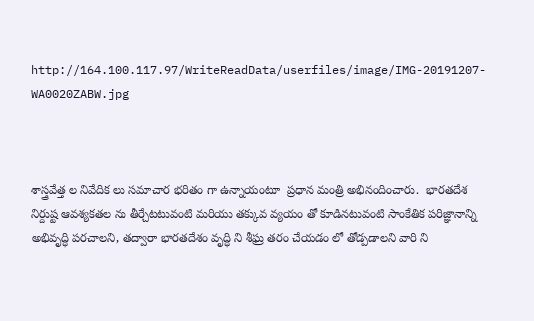http://164.100.117.97/WriteReadData/userfiles/image/IMG-20191207-WA0020ZABW.jpg



శాస్త్రవేత్త‌ ల నివేదిక‌ లు స‌మాచార భ‌రితం గా ఉన్నాయంటూ  ప్ర‌ధాన మంత్రి అభినందించారు.  భార‌త‌దేశ నిర్దుష్ట ఆవ‌శ్య‌క‌త‌ల ను తీర్చేట‌టువంటి మరియు త‌క్కువ వ్య‌యం తో కూడిన‌టువంటి సాంకేతిక ప‌రిజ్ఞానాన్ని అభివృద్ధి ప‌ర‌చాల‌ని, త‌ద్వారా భార‌త‌దేశం వృద్ధి ని శీఘ్ర‌ త‌రం చేయ‌డం లో తోడ్ప‌డాల‌ని వారి ని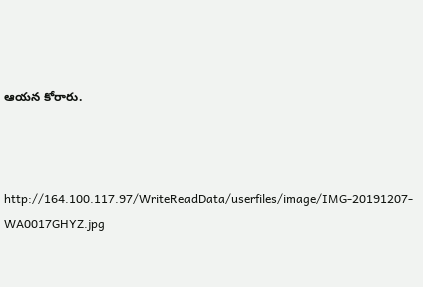ఆయ‌న కోరారు.



http://164.100.117.97/WriteReadData/userfiles/image/IMG-20191207-WA0017GHYZ.jpg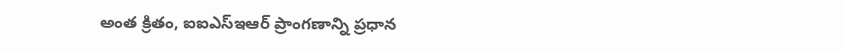అంత‌ క్రితం, ఐఐఎస్ఇఆర్ ప్రాంగ‌ణాన్ని ప్ర‌ధాన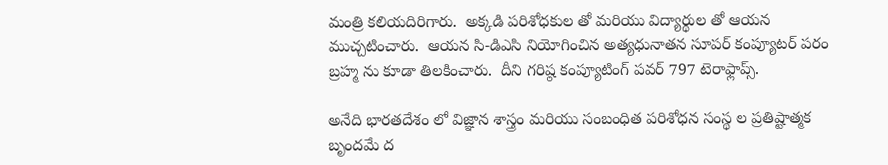మంత్రి క‌లియ‌దిరిగారు.  అక్క‌డి ప‌రిశోధ‌కుల తో మ‌రియు విద్యార్థుల తో ఆయ‌న ముచ్చ‌టించారు.  ఆయ‌న సి-డిఎసి నియోగించిన అత్య‌ధునాత‌న‌ సూప‌ర్ కంప్యూట‌ర్ ప‌రం బ్ర‌హ్మ ను కూడా తిల‌కించారు.  దీని గ‌రిష్ఠ కంప్యూటింగ్ ప‌వ‌ర్ 797 టెరాఫ్లాప్స్.

అనేది భార‌త‌దేశం లో విజ్ఞాన శాస్త్రం మ‌రియు సంబంధిత ప‌రిశోధ‌న సంస్థ‌ ల ప్ర‌తిష్టాత్మ‌క‌ బృందమే ద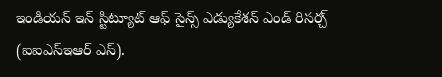ఇండియ‌న్ ఇన్‌ స్టిట్యూట్ ఆఫ్ సైన్స్ ఎడ్యుకేశన్ ఎండ్ రిస‌ర్చ్ (ఐఐఎస్ఇఆర్ ఎస్‌).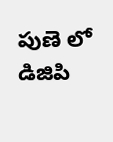పుణె లో డిజిపి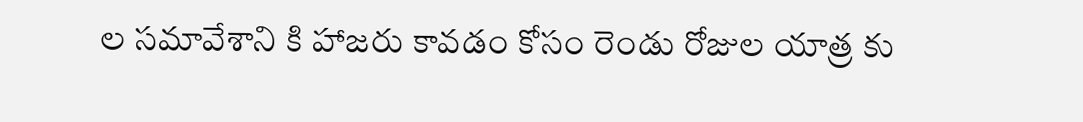ల స‌మావేశాని కి హాజ‌రు కావ‌డం కోసం రెండు రోజుల యాత్ర కు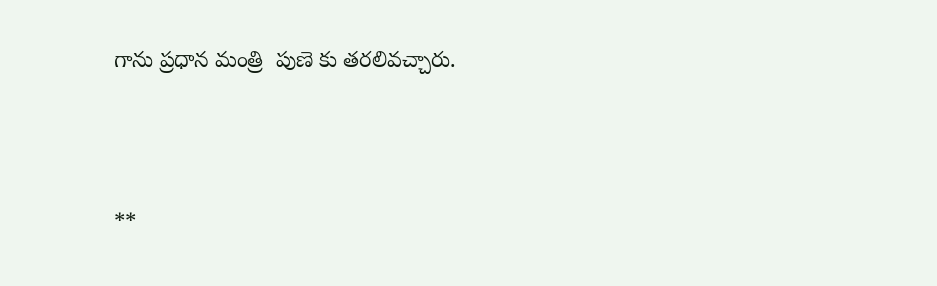గాను ప్ర‌ధాన మంత్రి  పుణె కు త‌ర‌లివ‌చ్చారు.





**